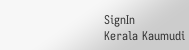SignIn
Kerala Kaumudi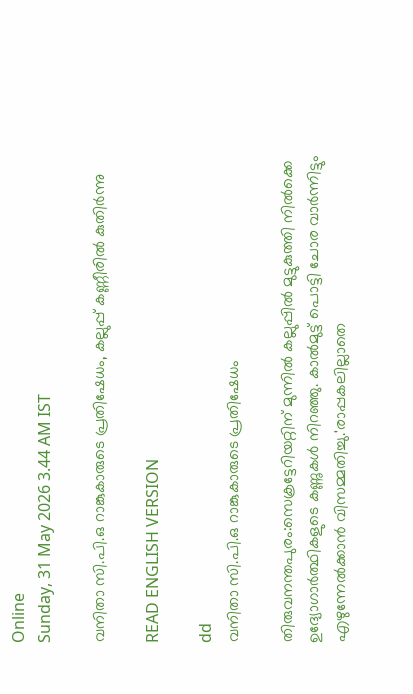Online
Sunday, 31 May 2026 3.44 AM IST

വനിതാ സി.പി.ഒ റാങ്കുകാരുടെ പ്രതിഷേധം, കല്ലുപ്പ് കണ്ണീരിൽ കുതിർന്നു

READ ENGLISH VERSION

dd
വനിതാ സി.പി.ഒ റാങ്കുകാരുടെ പ്രതിഷേധം

തിരുവനന്തപുരം:സെക്രട്ടേറിയറ്റിന് മുന്നിൽ കല്ലുപ്പിൽ മുട്ടുകുത്തി നിൽക്കെ ഉദ്യോഗാർത്ഥികളുടെ കണ്ണുകൾ നിറഞ്ഞു. കാൽമുട്ട് പൊട്ടി ചോര വാർന്നിട്ടും എഴുന്നേൽക്കാൻ വിസമ്മതിച്ചു.'രാപ്പകലില്ലാതെ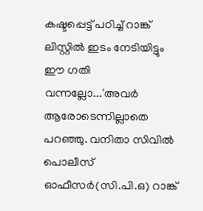കഷ്ടപ്പെട്ട് പഠിച്ച് റാങ്ക് ലിസ്റ്റിൽ ഇടം നേടിയിട്ടും ഈ ഗതി വന്നല്ലോ...'അവർ ആരോടെന്നില്ലാതെ പറഞ്ഞു. വനിതാ സിവിൽ പൊലീസ് ഓഫീസർ(സി.പി.ഒ) റാങ്ക്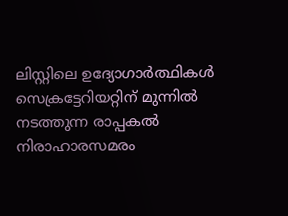ലിസ്റ്റിലെ ഉദ്യോഗാർത്ഥികൾ സെക്രട്ടേറിയറ്റിന് മുന്നിൽ നടത്തുന്ന രാപ്പകൽ നിരാഹാരസമരം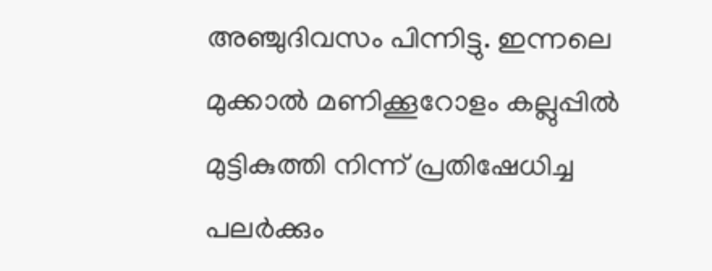അഞ്ചുദിവസം പിന്നിട്ടു. ഇന്നലെ മുക്കാൽ മണിക്കൂറോളം കല്ലുപ്പിൽ മുട്ടികുത്തി നിന്ന് പ്രതിഷേധിച്ച പലർക്കും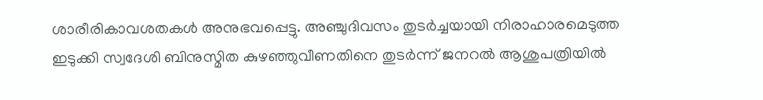ശാരീരികാവശതകൾ അനുഭവപ്പെട്ടു. അഞ്ചുദിവസം തുടർച്ചയായി നിരാഹാരമെടുത്ത ഇടുക്കി സ്വദേശി ബിനുസ്മിത കുഴഞ്ഞുവീണതിനെ തുടർന്ന് ജനറൽ ആശുപത്രിയിൽ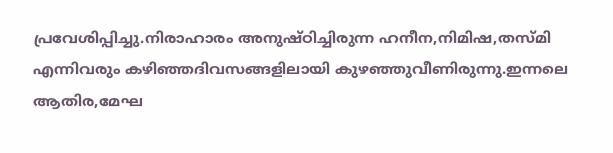പ്രവേശിപ്പിച്ചു.നിരാഹാരം അനുഷ്ഠിച്ചിരുന്ന ഹനീന,നിമിഷ,തസ്മി എന്നിവരും കഴിഞ്ഞദിവസങ്ങളിലായി കുഴഞ്ഞുവീണിരുന്നു.ഇന്നലെ ആതിര,മേഘ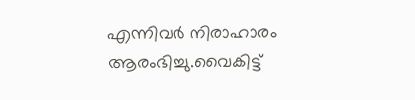എന്നിവർ നിരാഹാരം ആരംഭിച്ചു.വൈകിട്ട്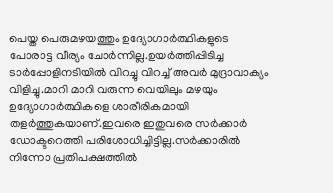പെയ്ത പെരുമഴയത്തും ഉദ്യോഗാർത്ഥികളുടെ പോരാട്ട വീര്യം ചോർന്നില്ല.ഉയർത്തിപ്പിടിച്ച ടാർപ്പോളിനടിയിൽ വിറച്ചു വിറച്ച് അവർ മുദ്രാവാക്യം വിളിച്ചു.മാറി മാറി വരുന്ന വെയിലും മഴയും ഉദ്യോഗാർത്ഥികളെ ശാരീരികമായി തളർത്തുകയാണ്.ഇവരെ ഇതുവരെ സർക്കാർ ഡോക്ടറെത്തി പരിശോധിച്ചിട്ടില്ല.സർക്കാരിൽ നിന്നോ പ്രതിപക്ഷത്തിൽ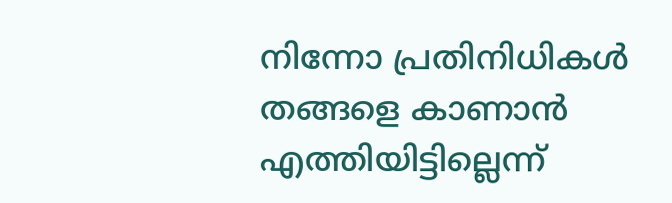നിന്നോ പ്രതിനിധികൾ തങ്ങളെ കാണാൻ എത്തിയിട്ടില്ലെന്ന്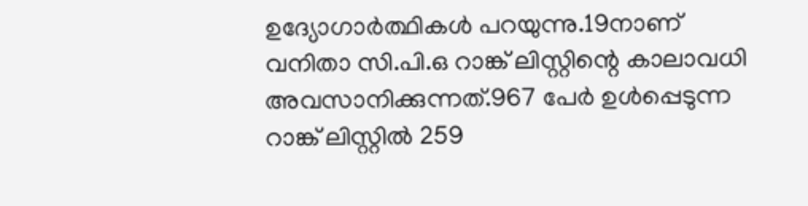ഉദ്യോഗാർത്ഥികൾ പറയുന്നു.19നാണ് വനിതാ സി.പി.ഒ റാങ്ക് ലിസ്റ്റിന്റെ കാലാവധി അവസാനിക്കുന്നത്.967 പേർ ഉൾപ്പെടുന്ന റാങ്ക് ലിസ്റ്റിൽ 259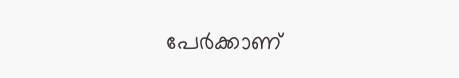പേർക്കാണ്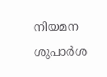നിയമന ശുപാർശ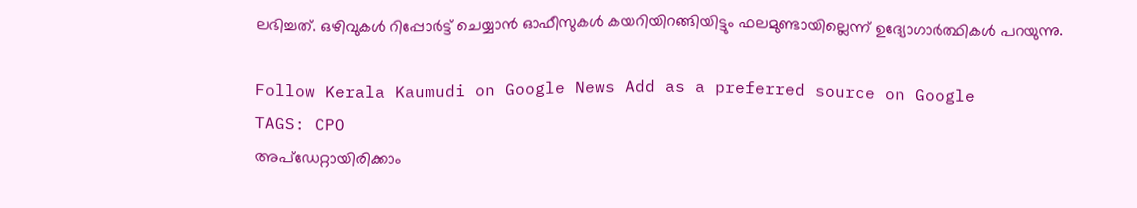ലഭിച്ചത്. ഒഴിവുകൾ റിപ്പോർട്ട് ചെയ്യാൻ ഓഫീസുകൾ കയറിയിറങ്ങിയിട്ടും ഫലമുണ്ടായില്ലെന്ന് ഉദ്യോഗാർത്ഥികൾ പറയുന്നു.

Follow Kerala Kaumudi on Google News Add as a preferred source on Google
TAGS: CPO
അപ്ഡേറ്റായിരിക്കാം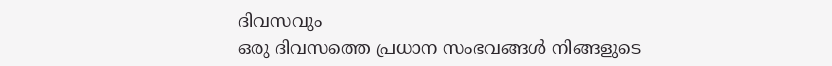ദിവസവും
ഒരു ദിവസത്തെ പ്രധാന സംഭവങ്ങൾ നിങ്ങളുടെ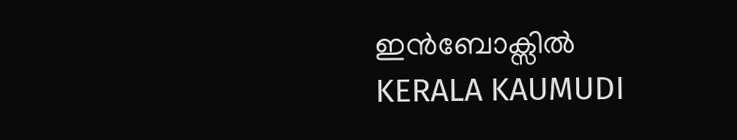ഇൻബോക്സിൽ
KERALA KAUMUDI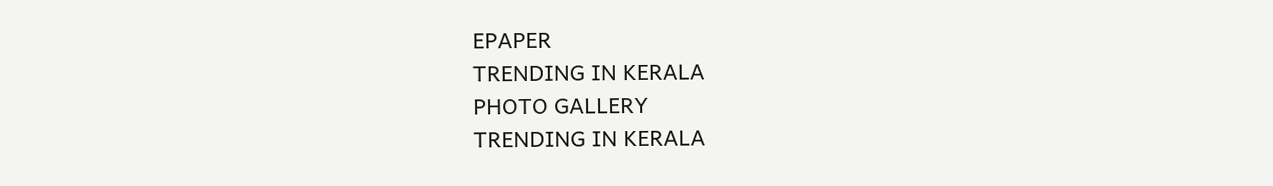EPAPER
TRENDING IN KERALA
PHOTO GALLERY
TRENDING IN KERALA